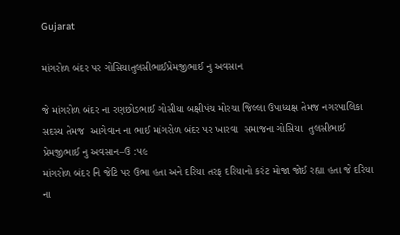Gujarat

માંગરોળ બંદર પર ગોસિયાતુલસીભાઈપ્રેમજીભાઈ નુ અવસાન

જે‌ માંગરોળ બંદર ના રણછોડભાઈ ગોસીયા બક્ષીપંચ મોરચા જિલ્લા ઉપાધ્યક્ષ તેમજ નગરપાલિકા સદસ્ય તેમજ  આગેવાન ના‌ ભાઈ માંગરોળ બંદર પર ખારવા  સમાજના ગોસિયા  તુલસીભાઈ પ્રેમજીભાઈ નુ અવસાન–ઉ :૫૯
માંગરોળ બંદર નિ જેટિ પર ઉભા હતા અને દરિયા તરફ દરિયાનો કરંટ મોજા જોઈ રહ્યા હતા જે દરિયા ના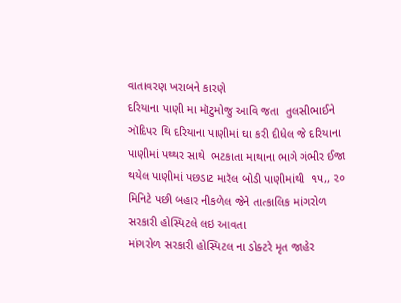વાતાવરણ ખરાબને કારણે
દરિયાના પાણી મા મૉટુમોજુ આવિ જતા  તુલસીભાઈને ઞૉદિપર થિ દરિયાના પાણીમાં ઘા કરી દીધેલ જે દરિયાના પાણીમાં પથ્થર સાથે  ભટકાતા માથાના ભાગે ગંભીર ઈજા થયેલ પાણીમાં પછડાટ મારૅલ બોડી પાણીમાંથી  ૧૫,, ૨૦ મિનિટે પછી બહાર નીકળેલ જેને તાત્કાલિક માંગરોળ સરકારી હોસ્પિટલે લઇ આવતા
માંગરોળ સરકારી હોસ્પિટલ ના ડોક્ટરે મૃત જાહેર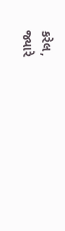કરેલ,
જ્યારે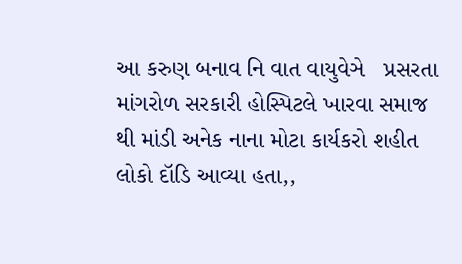આ કરુણ બનાવ નિ વાત વાયુવેઞે   પ્રસરતા માંગરોળ સરકારી હોસ્પિટલે ખારવા સમાજ થી માંડી અનેક નાના મોટા કાર્યકરો શહીત લોકો દૉડિ આવ્યા હતા,,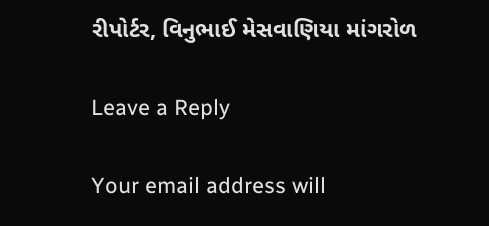રીપોર્ટર, વિનુભાઈ મેસવાણિયા માંગરોળ

Leave a Reply

Your email address will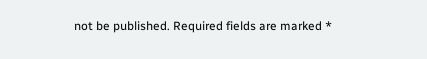not be published. Required fields are marked *